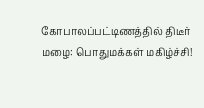கோபாலப்பட்டிணத்தில் திடீர் மழை: பொதுமக்கள் மகிழ்ச்சி!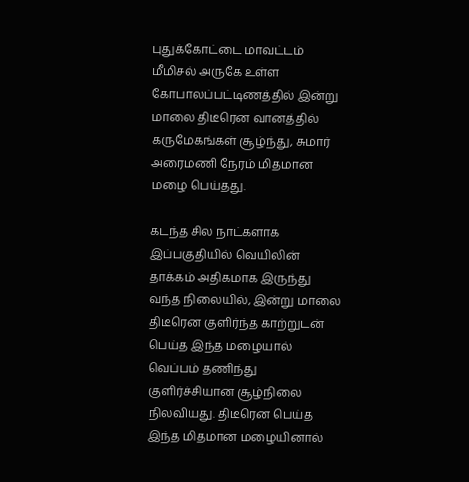புதுக்கோட்டை மாவட்டம் மீமிசல் அருகே உள்ள கோபாலப்பட்டிணத்தில் இன்று மாலை திடீரென வானத்தில் கருமேகங்கள் சூழ்ந்து, சுமார் அரைமணி நேரம் மிதமான மழை பெய்தது.

கடந்த சில நாட்களாக இப்பகுதியில் வெயிலின் தாக்கம் அதிகமாக இருந்து வந்த நிலையில், இன்று மாலை திடீரென குளிர்ந்த காற்றுடன் பெய்த இந்த மழையால் வெப்பம் தணிந்து குளிர்ச்சியான சூழ்நிலை நிலவியது. திடீரென பெய்த இந்த மிதமான மழையினால்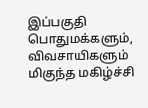இப்பகுதி பொதுமக்களும், விவசாயிகளும் மிகுந்த மகிழ்ச்சி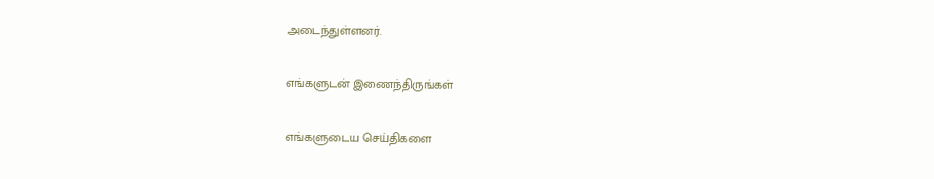அடைந்துள்ளனர்.

எங்களுடன் இணைந்திருங்கள்

எங்களுடைய செய்திகளை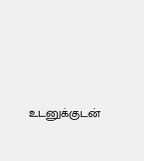உடனுக்குடன்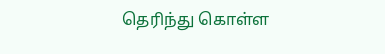தெரிந்து கொள்ள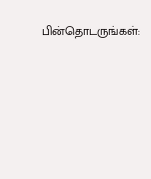பின்தொடருங்கள்: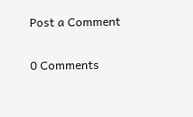Post a Comment

0 Comments